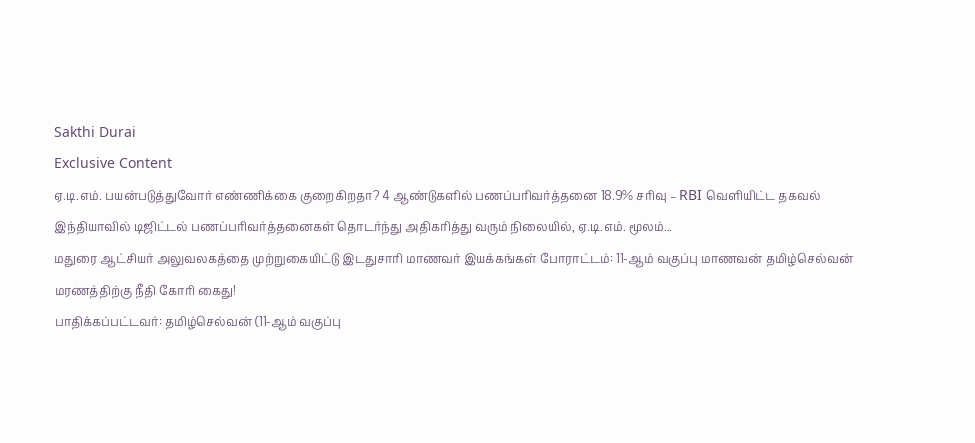Sakthi Durai
Exclusive Content
ஏ.டி.எம். பயன்படுத்துவோர் எண்ணிக்கை குறைகிறதா? 4 ஆண்டுகளில் பணப்பரிவர்த்தனை 18.9% சரிவு – RBI வெளியிட்ட தகவல்
இந்தியாவில் டிஜிட்டல் பணப்பரிவர்த்தனைகள் தொடர்ந்து அதிகரித்து வரும் நிலையில், ஏ.டி.எம். மூலம்...
மதுரை ஆட்சியர் அலுவலகத்தை முற்றுகையிட்டு இடதுசாரி மாணவர் இயக்கங்கள் போராட்டம்: 11-ஆம் வகுப்பு மாணவன் தமிழ்செல்வன் மரணத்திற்கு நீதி கோரி கைது!
பாதிக்கப்பட்டவர்: தமிழ்செல்வன் (11-ஆம் வகுப்பு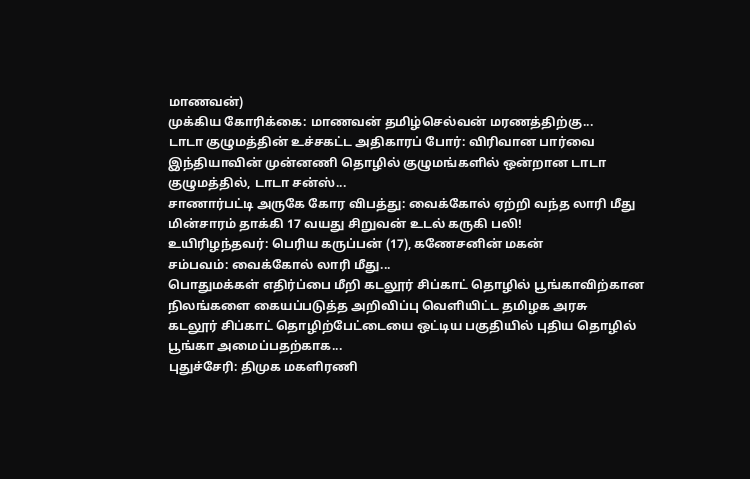மாணவன்)
முக்கிய கோரிக்கை: மாணவன் தமிழ்செல்வன் மரணத்திற்கு...
டாடா குழுமத்தின் உச்சகட்ட அதிகாரப் போர்: விரிவான பார்வை
இந்தியாவின் முன்னணி தொழில் குழுமங்களில் ஒன்றான டாடா குழுமத்தில், டாடா சன்ஸ்...
சாணார்பட்டி அருகே கோர விபத்து: வைக்கோல் ஏற்றி வந்த லாரி மீது மின்சாரம் தாக்கி 17 வயது சிறுவன் உடல் கருகி பலி!
உயிரிழந்தவர்: பெரிய கருப்பன் (17), கணேசனின் மகன்
சம்பவம்: வைக்கோல் லாரி மீது...
பொதுமக்கள் எதிர்ப்பை மீறி கடலூர் சிப்காட் தொழில் பூங்காவிற்கான நிலங்களை கையப்படுத்த அறிவிப்பு வெளியிட்ட தமிழக அரசு
கடலூர் சிப்காட் தொழிற்பேட்டையை ஒட்டிய பகுதியில் புதிய தொழில் பூங்கா அமைப்பதற்காக...
புதுச்சேரி: திமுக மகளிரணி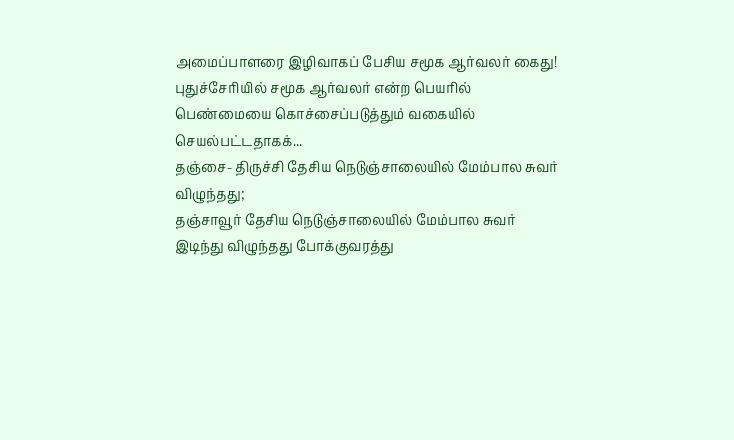அமைப்பாளரை இழிவாகப் பேசிய சமூக ஆர்வலர் கைது!
புதுச்சேரியில் சமூக ஆர்வலர் என்ற பெயரில் பெண்மையை கொச்சைப்படுத்தும் வகையில் செயல்பட்டதாகக்...
தஞ்சை- திருச்சி தேசிய நெடுஞ்சாலையில் மேம்பால சுவர் விழுந்தது;
தஞ்சாவூர் தேசிய நெடுஞ்சாலையில் மேம்பால சுவர் இடிந்து விழுந்தது போக்குவரத்து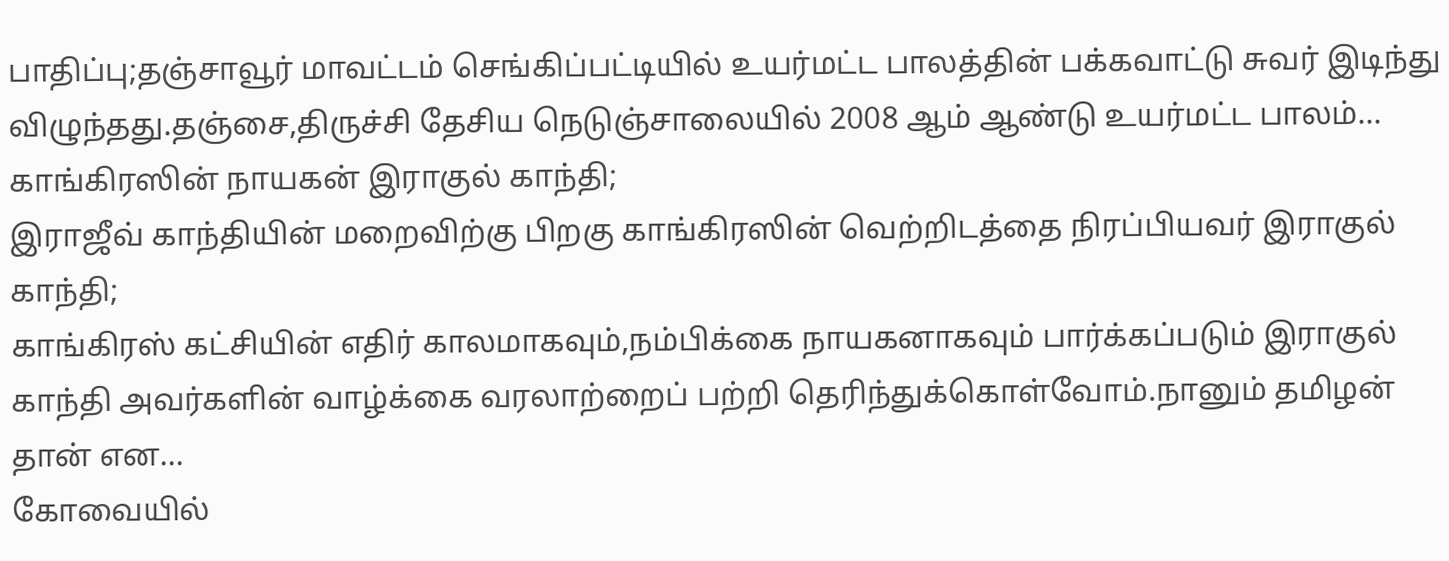பாதிப்பு;தஞ்சாவூர் மாவட்டம் செங்கிப்பட்டியில் உயர்மட்ட பாலத்தின் பக்கவாட்டு சுவர் இடிந்து விழுந்தது.தஞ்சை,திருச்சி தேசிய நெடுஞ்சாலையில் 2008 ஆம் ஆண்டு உயர்மட்ட பாலம்...
காங்கிரஸின் நாயகன் இராகுல் காந்தி;
இராஜீவ் காந்தியின் மறைவிற்கு பிறகு காங்கிரஸின் வெற்றிடத்தை நிரப்பியவர் இராகுல் காந்தி;
காங்கிரஸ் கட்சியின் எதிர் காலமாகவும்,நம்பிக்கை நாயகனாகவும் பார்க்கப்படும் இராகுல் காந்தி அவர்களின் வாழ்க்கை வரலாற்றைப் பற்றி தெரிந்துக்கொள்வோம்.நானும் தமிழன் தான் என...
கோவையில்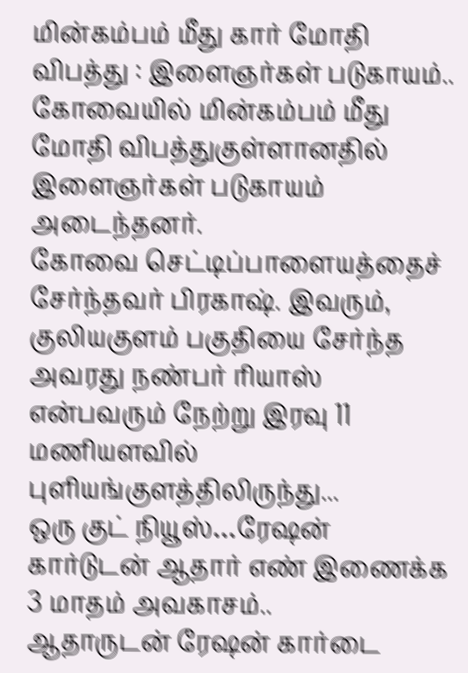மின்கம்பம் மீது கார் மோதி விபத்து : இளைஞர்கள் படுகாயம்..
கோவையில் மின்கம்பம் மீது மோதி விபத்துகுள்ளானதில் இளைஞர்கள் படுகாயம் அடைந்தனர்.
கோவை செட்டிப்பாளையத்தைச் சேர்ந்தவர் பிரகாஷ். இவரும், குலியகுளம் பகுதியை சேர்ந்த அவரது நண்பர் ரியாஸ் என்பவரும் நேற்று இரவு 11 மணியளவில் புளியங்குளத்திலிருந்து...
ஒரு குட் நியூஸ்…ரேஷன் கார்டுடன் ஆதார் எண் இணைக்க 3 மாதம் அவகாசம்..
ஆதாருடன் ரேஷன் கார்டை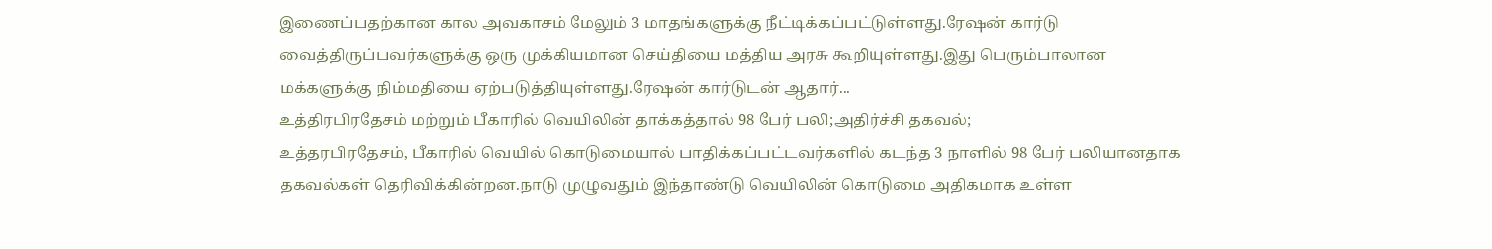இணைப்பதற்கான கால அவகாசம் மேலும் 3 மாதங்களுக்கு நீட்டிக்கப்பட்டுள்ளது.ரேஷன் கார்டு வைத்திருப்பவர்களுக்கு ஒரு முக்கியமான செய்தியை மத்திய அரசு கூறியுள்ளது.இது பெரும்பாலான மக்களுக்கு நிம்மதியை ஏற்படுத்தியுள்ளது.ரேஷன் கார்டுடன் ஆதார்...
உத்திரபிரதேசம் மற்றும் பீகாரில் வெயிலின் தாக்கத்தால் 98 பேர் பலி;அதிர்ச்சி தகவல்;
உத்தரபிரதேசம், பீகாரில் வெயில் கொடுமையால் பாதிக்கப்பட்டவர்களில் கடந்த 3 நாளில் 98 பேர் பலியானதாக தகவல்கள் தெரிவிக்கின்றன.நாடு முழுவதும் இந்தாண்டு வெயிலின் கொடுமை அதிகமாக உள்ள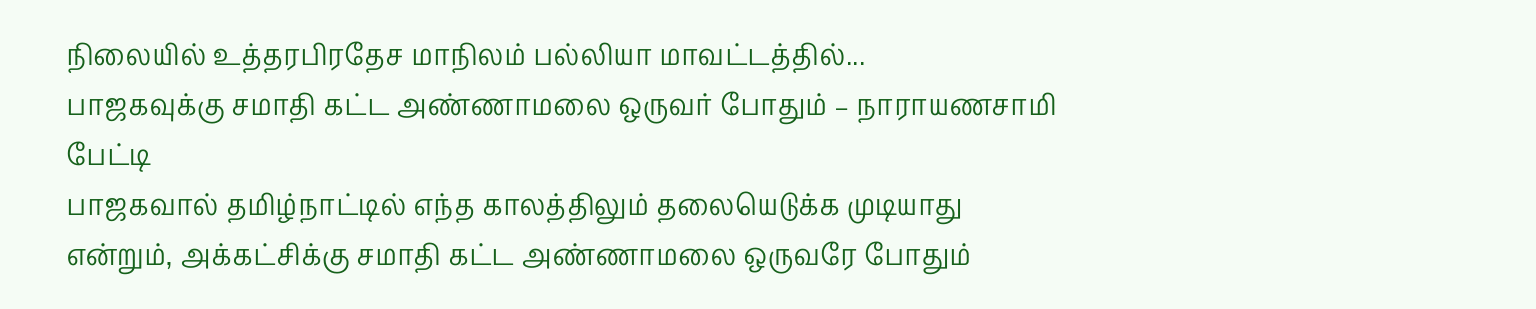நிலையில் உத்தரபிரதேச மாநிலம் பல்லியா மாவட்டத்தில்...
பாஜகவுக்கு சமாதி கட்ட அண்ணாமலை ஒருவர் போதும் – நாராயணசாமி பேட்டி
பாஜகவால் தமிழ்நாட்டில் எந்த காலத்திலும் தலையெடுக்க முடியாது என்றும், அக்கட்சிக்கு சமாதி கட்ட அண்ணாமலை ஒருவரே போதும்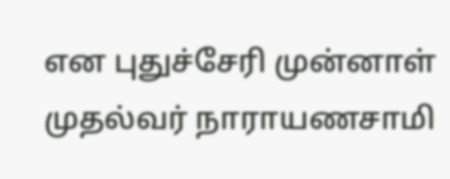என புதுச்சேரி முன்னாள் முதல்வர் நாராயணசாமி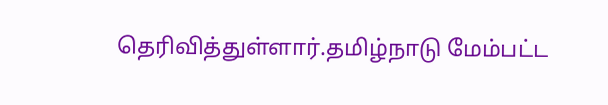தெரிவித்துள்ளார்.தமிழ்நாடு மேம்பட்ட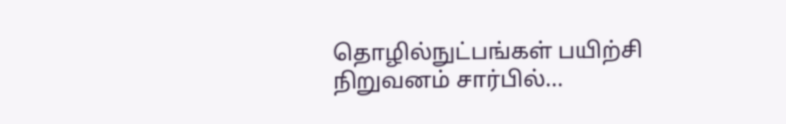தொழில்நுட்பங்கள் பயிற்சி நிறுவனம் சார்பில்...